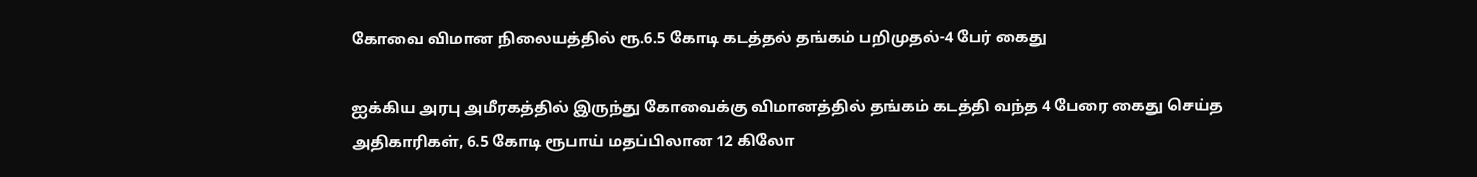கோவை விமான நிலையத்தில் ரூ.6.5 கோடி கடத்தல் தங்கம் பறிமுதல்-4 பேர் கைது

ஐக்கிய அரபு அமீரகத்தில் இருந்து கோவைக்கு விமானத்தில் தங்கம் கடத்தி வந்த 4 பேரை கைது செய்த அதிகாரிகள், 6.5 கோடி ரூபாய் மதப்பிலான 12 கிலோ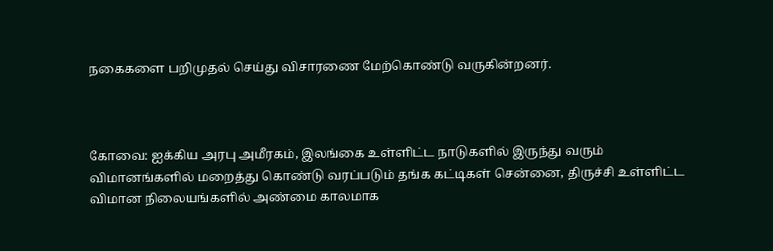நகைகளை பறிமுதல் செய்து விசாரணை மேற்கொண்டு வருகின்றனர்.



கோவை: ஐக்கிய அரபு அமீரகம், இலங்கை உள்ளிட்ட நாடுகளில் இருந்து வரும் விமானங்களில் மறைத்து கொண்டு வரப்படும் தங்க கட்டிகள் சென்னை, திருச்சி உள்ளிட்ட விமான நிலையங்களில் அண்மை காலமாக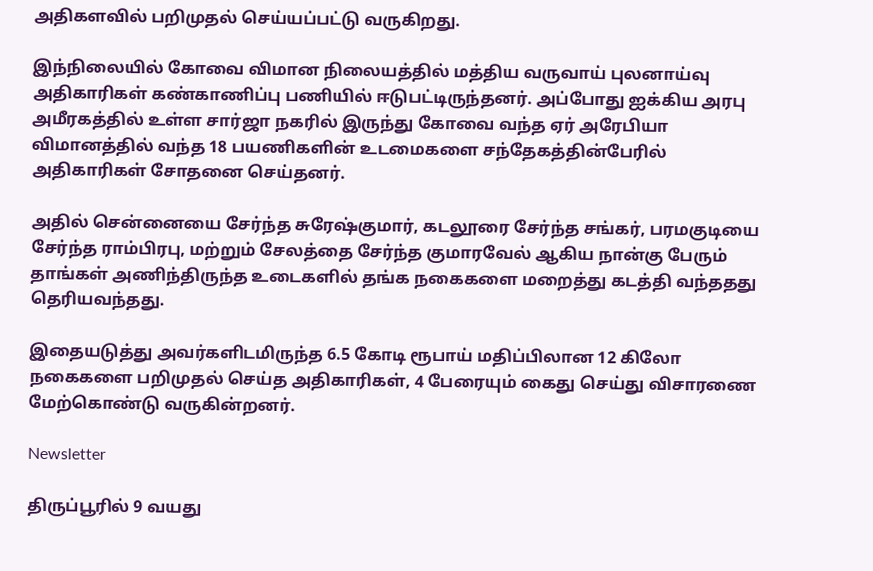அதிகளவில் பறிமுதல் செய்யப்பட்டு வருகிறது.

இந்நிலையில் கோவை விமான நிலையத்தில் மத்திய வருவாய் புலனாய்வு அதிகாரிகள் கண்காணிப்பு பணியில் ஈடுபட்டிருந்தனர். அப்போது ஐக்கிய அரபு அமீரகத்தில் உள்ள சார்ஜா நகரில் இருந்து கோவை வந்த ஏர் அரேபியா விமானத்தில் வந்த 18 பயணிகளின் உடமைகளை சந்தேகத்தின்பேரில் அதிகாரிகள் சோதனை செய்தனர்.

அதில் சென்னையை சேர்ந்த சுரேஷ்குமார், கடலூரை சேர்ந்த சங்கர், பரமகுடியை சேர்ந்த ராம்பிரபு, மற்றும் சேலத்தை சேர்ந்த குமாரவேல் ஆகிய நான்கு பேரும் தாங்கள் அணிந்திருந்த உடைகளில் தங்க நகைகளை மறைத்து கடத்தி வந்ததது தெரியவந்தது.

இதையடுத்து அவர்களிடமிருந்த 6.5 கோடி ரூபாய் மதிப்பிலான 12 கிலோ நகைகளை பறிமுதல் செய்த அதிகாரிகள், 4 பேரையும் கைது செய்து விசாரணை மேற்கொண்டு வருகின்றனர்.

Newsletter

திருப்பூரில் 9 வயது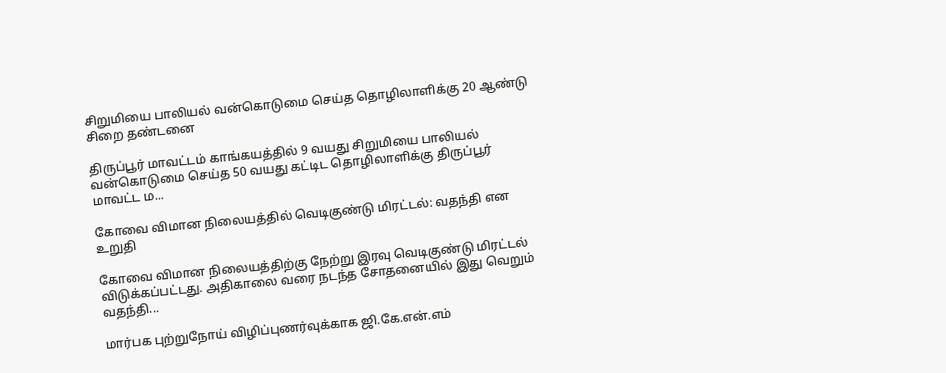சிறுமியை பாலியல் வன்கொடுமை செய்த தொழிலாளிக்கு 20 ஆண்டு சிறை தண்டனை

திருப்பூர் மாவட்டம் காங்கயத்தில் 9 வயது சிறுமியை பாலியல் வன்கொடுமை செய்த 50 வயது கட்டிட தொழிலாளிக்கு திருப்பூர் மாவட்ட ம...

கோவை விமான நிலையத்தில் வெடிகுண்டு மிரட்டல்: வதந்தி என உறுதி

கோவை விமான நிலையத்திற்கு நேற்று இரவு வெடிகுண்டு மிரட்டல் விடுக்கப்பட்டது. அதிகாலை வரை நடந்த சோதனையில் இது வெறும் வதந்தி...

மார்பக புற்றுநோய் விழிப்புணர்வுக்காக ஜி.கே.என்.எம்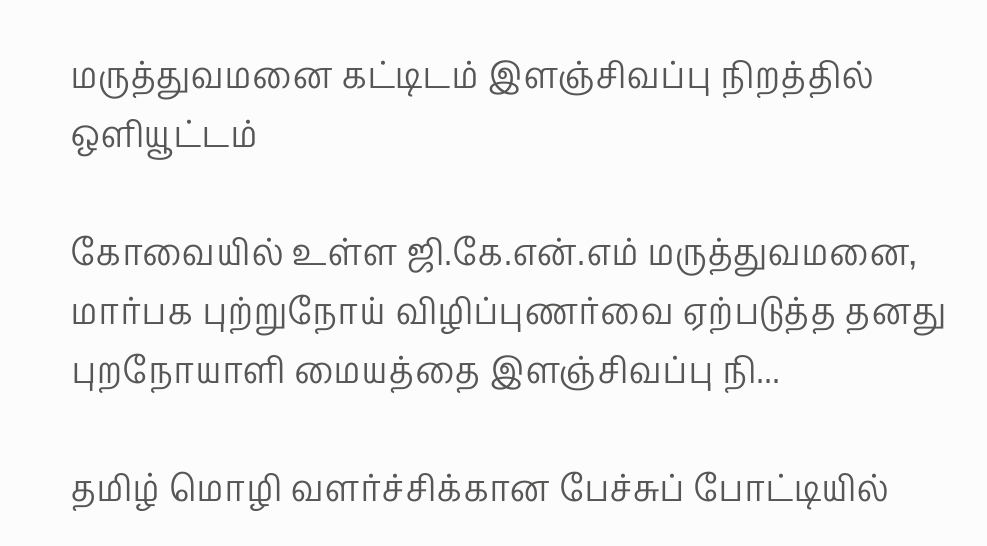மருத்துவமனை கட்டிடம் இளஞ்சிவப்பு நிறத்தில் ஒளியூட்டம்

கோவையில் உள்ள ஜி.கே.என்.எம் மருத்துவமனை, மார்பக புற்றுநோய் விழிப்புணர்வை ஏற்படுத்த தனது புறநோயாளி மையத்தை இளஞ்சிவப்பு நி...

தமிழ் மொழி வளர்ச்சிக்கான பேச்சுப் போட்டியில்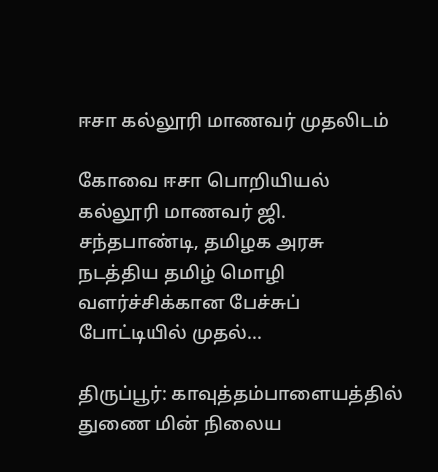ஈசா கல்லூரி மாணவர் முதலிடம்

கோவை ஈசா பொறியியல் கல்லூரி மாணவர் ஜி. சந்தபாண்டி, தமிழக அரசு நடத்திய தமிழ் மொழி வளர்ச்சிக்கான பேச்சுப் போட்டியில் முதல்...

திருப்பூர்: காவுத்தம்பாளையத்தில் துணை மின் நிலைய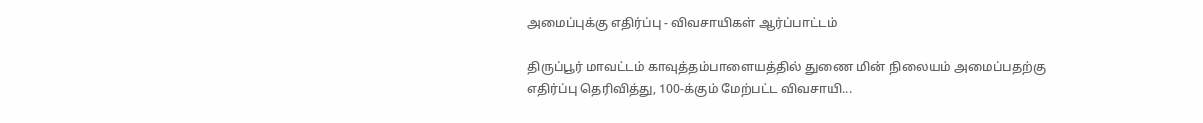அமைப்புக்கு எதிர்ப்பு - விவசாயிகள் ஆர்ப்பாட்டம்

திருப்பூர் மாவட்டம் காவுத்தம்பாளையத்தில் துணை மின் நிலையம் அமைப்பதற்கு எதிர்ப்பு தெரிவித்து, 100-க்கும் மேற்பட்ட விவசாயி...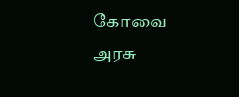கோவை அரசு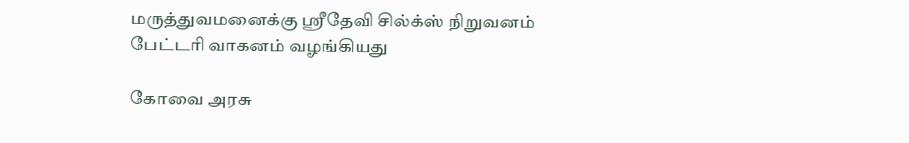மருத்துவமனைக்கு ஸ்ரீதேவி சில்க்ஸ் நிறுவனம் பேட்டரி வாகனம் வழங்கியது

கோவை அரசு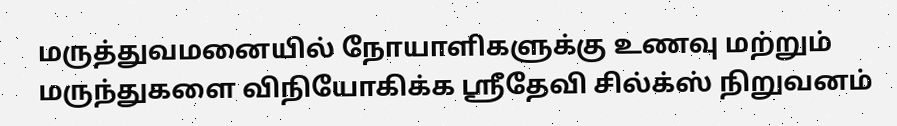மருத்துவமனையில் நோயாளிகளுக்கு உணவு மற்றும் மருந்துகளை விநியோகிக்க ஸ்ரீதேவி சில்க்ஸ் நிறுவனம்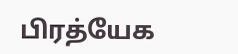பிரத்யேக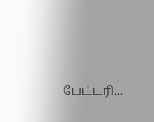பேட்டரி...